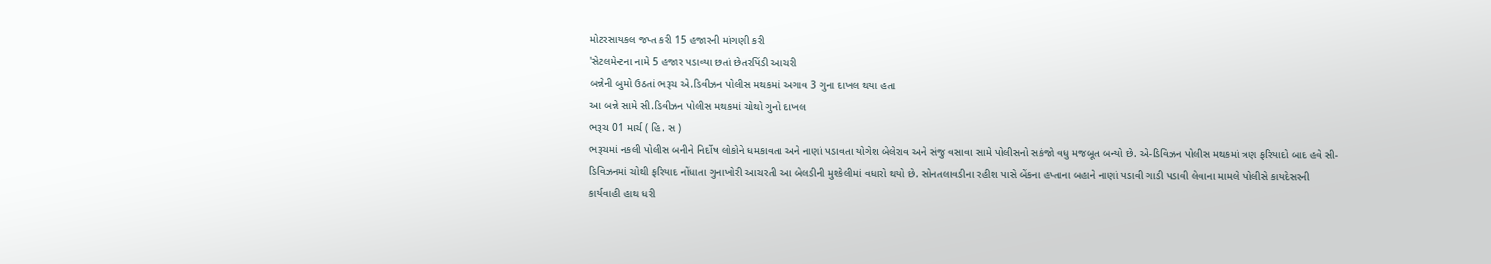મોટરસાયકલ જપ્ત કરી 15 હજારની માંગણી કરી
'સેટલમેન્ટના નામે 5 હજાર પડાવ્યા છતાં છેતરપિંડી આચરી
બન્નેની બુમો ઉઠતાં ભરૂચ એ.ડિવીઝન પોલીસ મથકમાં અગાવ 3 ગુના દાખલ થયા હતા
આ બન્ને સામે સી.ડિવીઝન પોલીસ મથકમાં ચોથો ગુનો દાખલ
ભરૂચ 01 માર્ચ ( હિ. સ )
ભરૂચમાં નકલી પોલીસ બનીને નિર્દોષ લોકોને ધમકાવતા અને નાણાં પડાવતા યોગેશ બેલેરાવ અને સંજુ વસાવા સામે પોલીસનો સકંજો વધુ મજબૂત બન્યો છે. એ-ડિવિઝન પોલીસ મથકમાં ત્રણ ફરિયાદો બાદ હવે સી-ડિવિઝનમાં ચોથી ફરિયાદ નોંધાતા ગુનાખોરી આચરતી આ બેલડીની મુશ્કેલીમાં વધારો થયો છે. સોનતલાવડીના રહીશ પાસે બેંકના હપ્તાના બહાને નાણાં પડાવી ગાડી પડાવી લેવાના મામલે પોલીસે કાયદેસરની કાર્યવાહી હાથ ધરી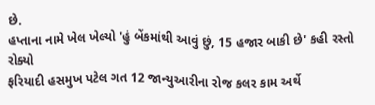છે.
હપ્તાના નામે ખેલ ખેલ્યો 'હું બેંકમાંથી આવું છું, 15 હજાર બાકી છે' કહી રસ્તો રોક્યો
ફરિયાદી હસમુખ પટેલ ગત 12 જાન્યુઆરીના રોજ કલર કામ અર્થે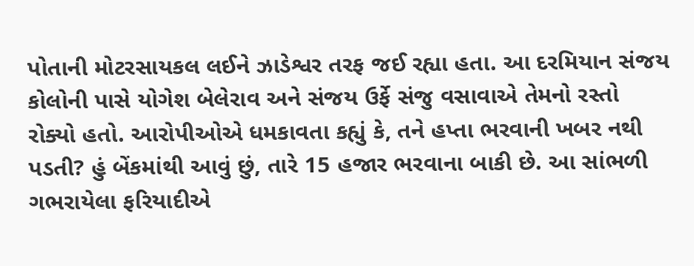પોતાની મોટરસાયકલ લઈને ઝાડેશ્વર તરફ જઈ રહ્યા હતા. આ દરમિયાન સંજય કોલોની પાસે યોગેશ બેલેરાવ અને સંજય ઉર્ફે સંજુ વસાવાએ તેમનો રસ્તો રોક્યો હતો. આરોપીઓએ ધમકાવતા કહ્યું કે, તને હપ્તા ભરવાની ખબર નથી પડતી? હું બેંકમાંથી આવું છું, તારે 15 હજાર ભરવાના બાકી છે. આ સાંભળી ગભરાયેલા ફરિયાદીએ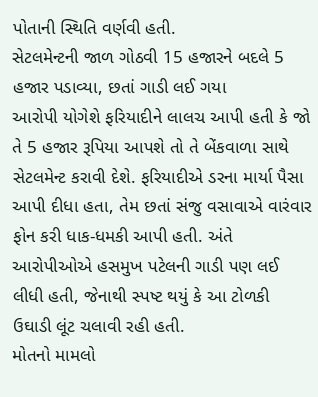પોતાની સ્થિતિ વર્ણવી હતી.
સેટલમેન્ટની જાળ ગોઠવી 15 હજારને બદલે 5 હજાર પડાવ્યા, છતાં ગાડી લઈ ગયા
આરોપી યોગેશે ફરિયાદીને લાલચ આપી હતી કે જો તે 5 હજાર રૂપિયા આપશે તો તે બેંકવાળા સાથે સેટલમેન્ટ કરાવી દેશે. ફરિયાદીએ ડરના માર્યા પૈસા આપી દીધા હતા, તેમ છતાં સંજુ વસાવાએ વારંવાર ફોન કરી ધાક-ધમકી આપી હતી. અંતે આરોપીઓએ હસમુખ પટેલની ગાડી પણ લઈ લીધી હતી, જેનાથી સ્પષ્ટ થયું કે આ ટોળકી ઉઘાડી લૂંટ ચલાવી રહી હતી.
મોતનો મામલો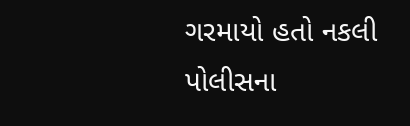ગરમાયો હતો નકલી પોલીસના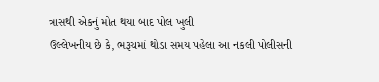ત્રાસથી એકનું મોત થયા બાદ પોલ ખુલી
ઉલ્લેખનીય છે કે, ભરૂચમાં થોડા સમય પહેલા આ નકલી પોલીસની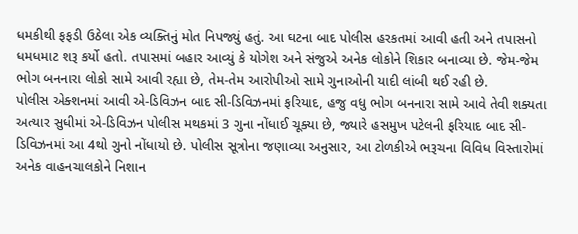ધમકીથી ફફડી ઉઠેલા એક વ્યક્તિનું મોત નિપજ્યું હતું. આ ઘટના બાદ પોલીસ હરકતમાં આવી હતી અને તપાસનો ધમધમાટ શરૂ કર્યો હતો. તપાસમાં બહાર આવ્યું કે યોગેશ અને સંજુએ અનેક લોકોને શિકાર બનાવ્યા છે. જેમ-જેમ ભોગ બનનારા લોકો સામે આવી રહ્યા છે, તેમ-તેમ આરોપીઓ સામે ગુનાઓની યાદી લાંબી થઈ રહી છે.
પોલીસ એક્શનમાં આવી એ-ડિવિઝન બાદ સી-ડિવિઝનમાં ફરિયાદ, હજુ વધુ ભોગ બનનારા સામે આવે તેવી શક્યતા
અત્યાર સુધીમાં એ-ડિવિઝન પોલીસ મથકમાં 3 ગુના નોંધાઈ ચૂક્યા છે, જ્યારે હસમુખ પટેલની ફરિયાદ બાદ સી-ડિવિઝનમાં આ 4થો ગુનો નોંધાયો છે. પોલીસ સૂત્રોના જણાવ્યા અનુસાર, આ ટોળકીએ ભરૂચના વિવિધ વિસ્તારોમાં અનેક વાહનચાલકોને નિશાન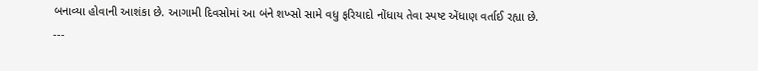બનાવ્યા હોવાની આશંકા છે. આગામી દિવસોમાં આ બંને શખ્સો સામે વધુ ફરિયાદો નોંધાય તેવા સ્પષ્ટ એંધાણ વર્તાઈ રહ્યા છે.
---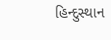હિન્દુસ્થાન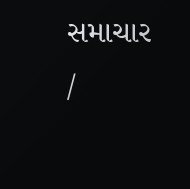સમાચાર /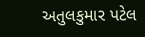અતુલકુમાર પટેલ